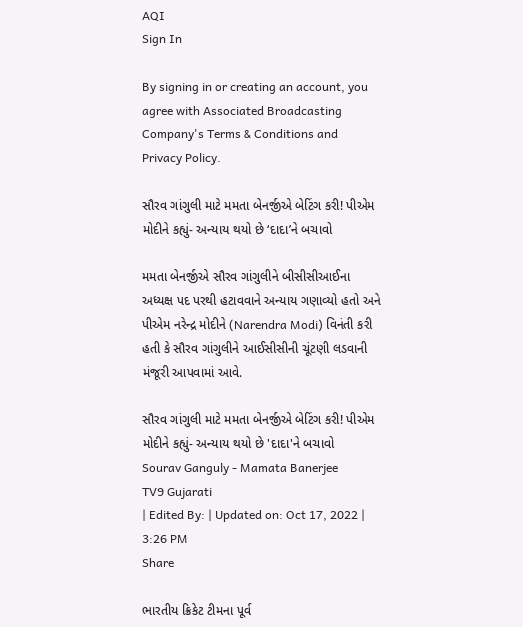AQI
Sign In

By signing in or creating an account, you agree with Associated Broadcasting Company's Terms & Conditions and Privacy Policy.

સૌરવ ગાંગુલી માટે મમતા બેનર્જીએ બેટિંગ કરી! પીએમ મોદીને કહ્યું- અન્યાય થયો છે ‘દાદા’ને બચાવો

મમતા બેનર્જીએ સૌરવ ગાંગુલીને બીસીસીઆઈના અધ્યક્ષ પદ પરથી હટાવવાને અન્યાય ગણાવ્યો હતો અને પીએમ નરેન્દ્ર મોદીને (Narendra Modi) વિનંતી કરી હતી કે સૌરવ ગાંગુલીને આઈસીસીની ચૂંટણી લડવાની મંજૂરી આપવામાં આવે.

સૌરવ ગાંગુલી માટે મમતા બેનર્જીએ બેટિંગ કરી! પીએમ મોદીને કહ્યું- અન્યાય થયો છે 'દાદા'ને બચાવો
Sourav Ganguly - Mamata Banerjee
TV9 Gujarati
| Edited By: | Updated on: Oct 17, 2022 | 3:26 PM
Share

ભારતીય ક્રિકેટ ટીમના પૂર્વ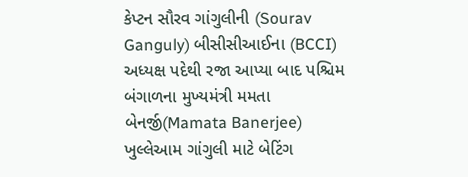કેપ્ટન સૌરવ ગાંગુલીની (Sourav Ganguly) બીસીસીઆઈના (BCCI) અધ્યક્ષ પદેથી રજા આપ્યા બાદ પશ્ચિમ બંગાળના મુખ્યમંત્રી મમતા બેનર્જી(Mamata Banerjee) ખુલ્લેઆમ ગાંગુલી માટે બેટિંગ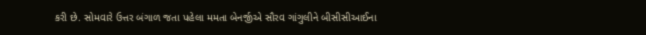કરી છે. સોમવારે ઉત્તર બંગાળ જતા પહેલા મમતા બેનર્જીએ સૌરવ ગાંગુલીને બીસીસીઆઈના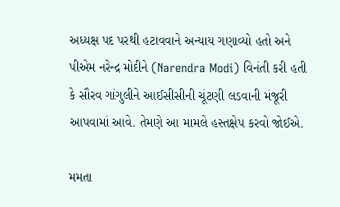અધ્યક્ષ પદ પરથી હટાવવાને અન્યાય ગણાવ્યો હતો અને પીએમ નરેન્દ્ર મોદીને (Narendra Modi) વિનંતી કરી હતી કે સૌરવ ગાંગુલીને આઈસીસીની ચૂંટણી લડવાની મંજૂરી આપવામાં આવે. તેમણે આ મામલે હસ્તક્ષેપ કરવો જોઈએ.

મમતા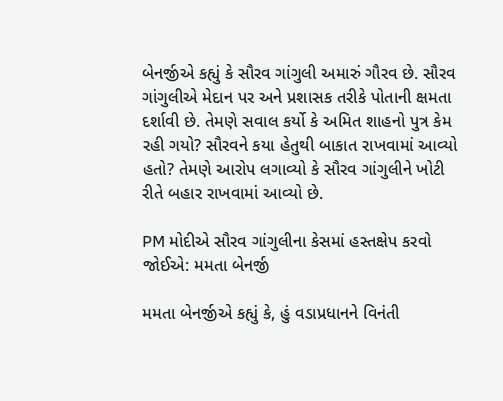બેનર્જીએ કહ્યું કે સૌરવ ગાંગુલી અમારું ગૌરવ છે. સૌરવ ગાંગુલીએ મેદાન પર અને પ્રશાસક તરીકે પોતાની ક્ષમતા દર્શાવી છે. તેમણે સવાલ કર્યો કે અમિત શાહનો પુત્ર કેમ રહી ગયો? સૌરવને કયા હેતુથી બાકાત રાખવામાં આવ્યો હતો? તેમણે આરોપ લગાવ્યો કે સૌરવ ગાંગુલીને ખોટી રીતે બહાર રાખવામાં આવ્યો છે.

PM મોદીએ સૌરવ ગાંગુલીના કેસમાં હસ્તક્ષેપ કરવો જોઈએ: મમતા બેનર્જી

મમતા બેનર્જીએ કહ્યું કે, હું વડાપ્રધાનને વિનંતી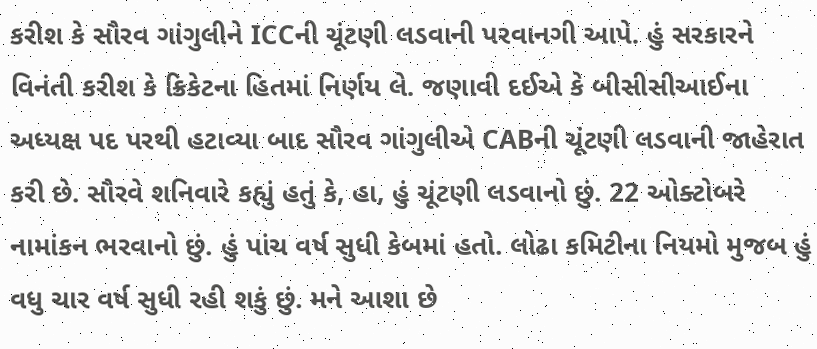કરીશ કે સૌરવ ગાંગુલીને ICCની ચૂંટણી લડવાની પરવાનગી આપે. હું સરકારને વિનંતી કરીશ કે ક્રિકેટના હિતમાં નિર્ણય લે. જણાવી દઈએ કે બીસીસીઆઈના અધ્યક્ષ પદ પરથી હટાવ્યા બાદ સૌરવ ગાંગુલીએ CABની ચૂંટણી લડવાની જાહેરાત કરી છે. સૌરવે શનિવારે કહ્યું હતું કે, હા, હું ચૂંટણી લડવાનો છું. 22 ઓક્ટોબરે નામાંકન ભરવાનો છું. હું પાંચ વર્ષ સુધી કેબમાં હતો. લોઢા કમિટીના નિયમો મુજબ હું વધુ ચાર વર્ષ સુધી રહી શકું છું. મને આશા છે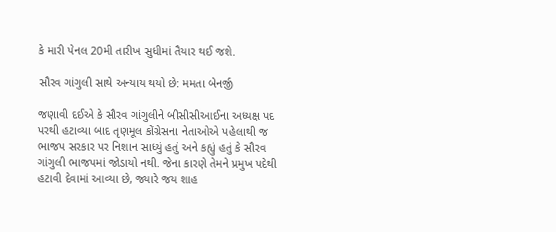કે મારી પેનલ 20મી તારીખ સુધીમાં તૈયાર થઈ જશે.

સૌરવ ગાંગુલી સાથે અન્યાય થયો છે: મમતા બેનર્જી

જણાવી દઈએ કે સૌરવ ગાંગુલીને બીસીસીઆઈના અધ્યક્ષ પદ પરથી હટાવ્યા બાદ તૃણમૂલ કોંગ્રેસના નેતાઓએ પહેલાથી જ ભાજપ સરકાર પર નિશાન સાધ્યું હતું અને કહ્યું હતું કે સૌરવ ગાંગુલી ભાજપમાં જોડાયો નથી. જેના કારણે તેમને પ્રમુખ પદેથી હટાવી દેવામાં આવ્યા છે, જ્યારે જય શાહ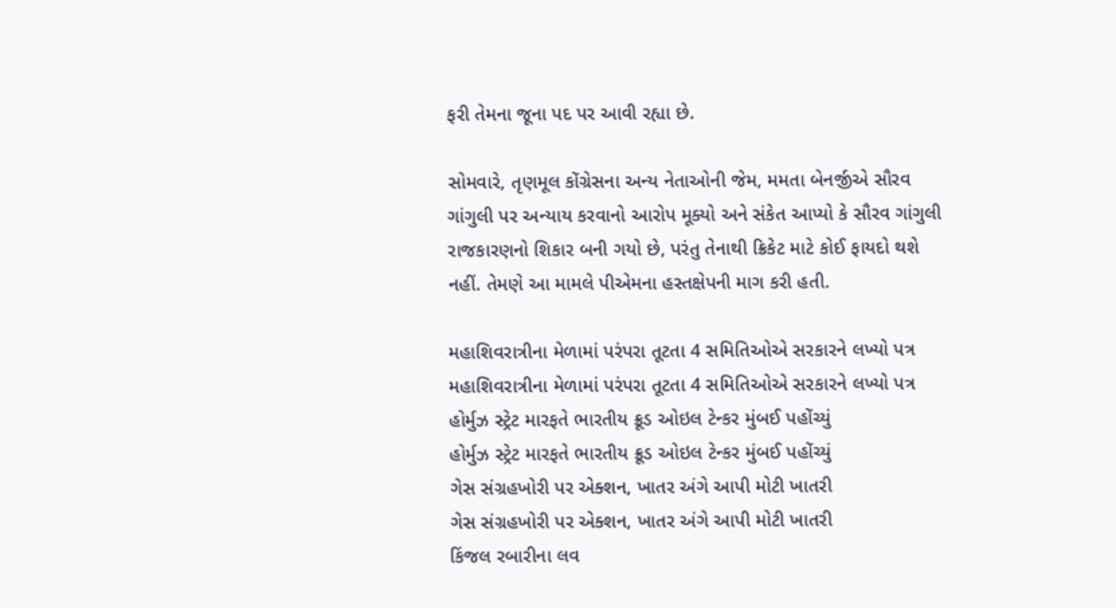ફરી તેમના જૂના પદ પર આવી રહ્યા છે.

સોમવારે, તૃણમૂલ કોંગ્રેસના અન્ય નેતાઓની જેમ, મમતા બેનર્જીએ સૌરવ ગાંગુલી પર અન્યાય કરવાનો આરોપ મૂક્યો અને સંકેત આપ્યો કે સૌરવ ગાંગુલી રાજકારણનો શિકાર બની ગયો છે, પરંતુ તેનાથી ક્રિકેટ માટે કોઈ ફાયદો થશે નહીં. તેમણે આ મામલે પીએમના હસ્તક્ષેપની માગ કરી હતી.

મહાશિવરાત્રીના મેળામાં પરંપરા તૂટતા 4 સમિતિઓએ સરકારને લખ્યો પત્ર
મહાશિવરાત્રીના મેળામાં પરંપરા તૂટતા 4 સમિતિઓએ સરકારને લખ્યો પત્ર
હોર્મુઝ સ્ટ્રેટ મારફતે ભારતીય ક્રૂડ ઓઇલ ટેન્કર મુંબઈ પહોંચ્યું
હોર્મુઝ સ્ટ્રેટ મારફતે ભારતીય ક્રૂડ ઓઇલ ટેન્કર મુંબઈ પહોંચ્યું
ગેસ સંગ્રહખોરી પર એક્શન, ખાતર અંગે આપી મોટી ખાતરી
ગેસ સંગ્રહખોરી પર એક્શન, ખાતર અંગે આપી મોટી ખાતરી
કિંજલ રબારીના લવ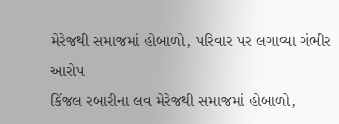મેરેજથી સમાજમાં હોબાળો, પરિવાર પર લગાવ્યા ગંભીર આરોપ
કિંજલ રબારીના લવ મેરેજથી સમાજમાં હોબાળો,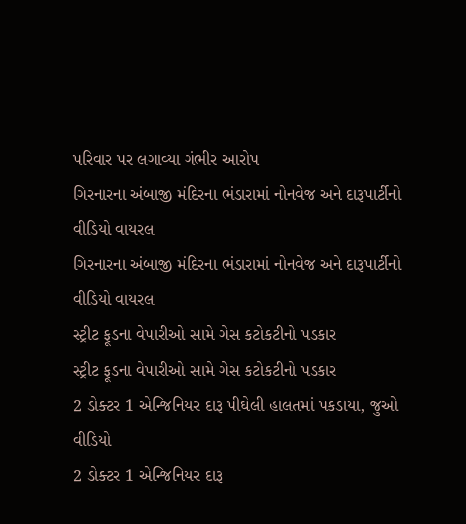પરિવાર પર લગાવ્યા ગંભીર આરોપ
ગિરનારના અંબાજી મંદિરના ભંડારામાં નોનવેજ અને દારૂપાર્ટીનો વીડિયો વાયરલ
ગિરનારના અંબાજી મંદિરના ભંડારામાં નોનવેજ અને દારૂપાર્ટીનો વીડિયો વાયરલ
સ્ટ્રીટ ફૂડના વેપારીઓ સામે ગેસ કટોકટીનો પડકાર
સ્ટ્રીટ ફૂડના વેપારીઓ સામે ગેસ કટોકટીનો પડકાર
2 ડોક્ટર 1 એન્જિનિયર દારૂ પીઘેલી હાલતમાં પકડાયા, જુઓ વીડિયો
2 ડોક્ટર 1 એન્જિનિયર દારૂ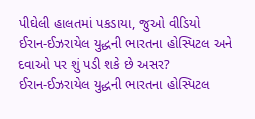પીઘેલી હાલતમાં પકડાયા, જુઓ વીડિયો
ઈરાન-ઈઝરાયેલ યુદ્ધની ભારતના હોસ્પિટલ અને દવાઓ પર શું પડી શકે છે અસર?
ઈરાન-ઈઝરાયેલ યુદ્ધની ભારતના હોસ્પિટલ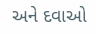અને દવાઓ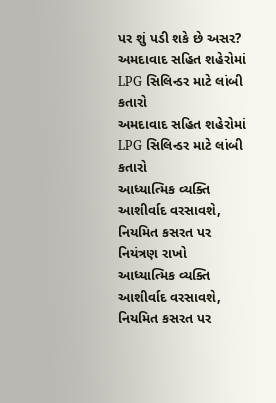પર શું પડી શકે છે અસર?
અમદાવાદ સહિત શહેરોમાં LPG સિલિન્ડર માટે લાંબી કતારો
અમદાવાદ સહિત શહેરોમાં LPG સિલિન્ડર માટે લાંબી કતારો
આધ્યાત્મિક વ્યક્તિ આશીર્વાદ વરસાવશે, નિયમિત કસરત પર નિયંત્રણ રાખો
આધ્યાત્મિક વ્યક્તિ આશીર્વાદ વરસાવશે, નિયમિત કસરત પર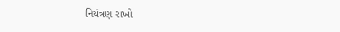નિયંત્રણ રાખો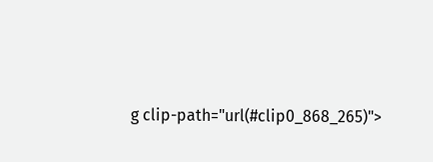g clip-path="url(#clip0_868_265)">